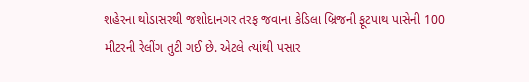શહેરના થોડાસરથી જશોદાનગર તરફ જવાના કેડિલા બ્રિજની ફૂટપાથ પાસેની 100 મીટરની રેલીંગ તુટી ગઈ છે. એટલે ત્યાંથી પસાર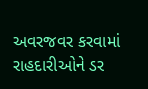અવરજવર કરવામાં રાહદારીઓને ડર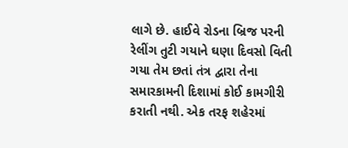લાગે છે. હાઈવે રોડના બ્રિજ પરની રેલીંગ તુટી ગયાને ઘણા દિવસો વિતી ગયા તેમ છતાં તંત્ર દ્વારા તેના સમારકામની દિશામાં કોઈ કામગીરી કરાતી નથી. એક તરફ શહેરમાં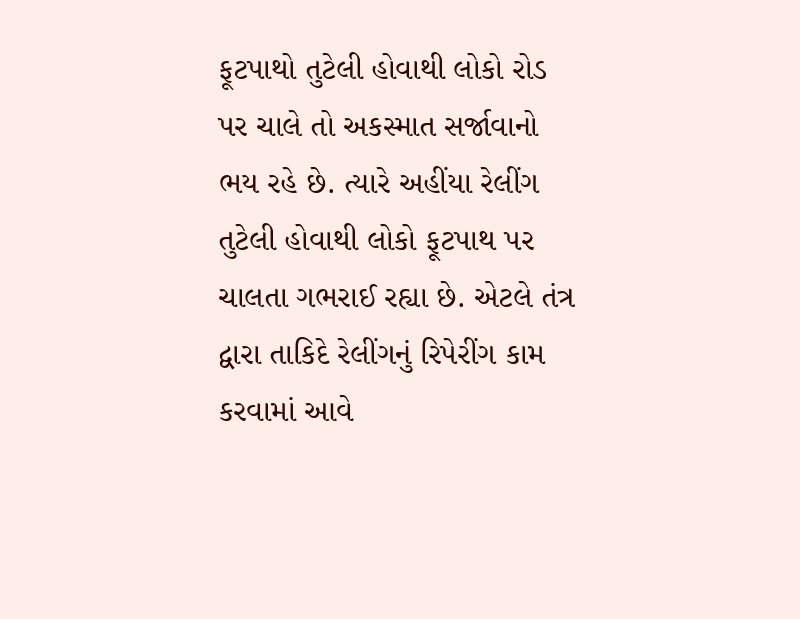ફૂટપાથો તુટેલી હોવાથી લોકો રોડ પર ચાલે તો અકસ્માત સર્જાવાનો ભય રહે છે. ત્યારે અહીંયા રેલીંગ તુટેલી હોવાથી લોકો ફૂટપાથ પર ચાલતા ગભરાઈ રહ્યા છે. એટલે તંત્ર દ્વારા તાકિદે રેલીંગનું રિપેરીંગ કામ કરવામાં આવે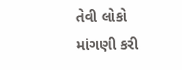તેવી લોકો માંગણી કરી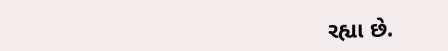રહ્યા છે.